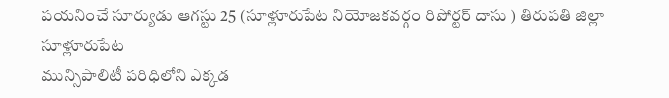పయనించే సూర్యుడు ఆగస్టు 25 (సూళ్లూరుపేట నియోజకవర్గం రిపోర్టర్ దాసు ) తిరుపతి జిల్లా సూళ్లూరుపేట
మున్సిపాలిటీ పరిధిలోని ఎక్కడ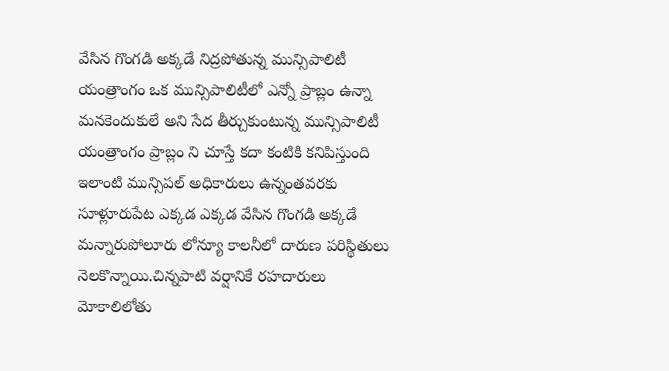వేసిన గొంగడి అక్కడే నిద్రపోతున్న మున్సిపాలిటీ యంత్రాంగం ఒక మున్సిపాలిటీలో ఎన్నో ప్రాబ్లం ఉన్నా మనకెందుకులే అని సేద తీర్చుకుంటున్న మున్సిపాలిటీ యంత్రాంగం ప్రాబ్లం ని చూస్తే కదా కంటికి కనిపిస్తుంది ఇలాంటి మున్సిపల్ అధికారులు ఉన్నంతవరకు సూళ్లూరుపేట ఎక్కడ ఎక్కడ వేసిన గొంగడి అక్కడే మన్నారుపోలూరు లోన్యూ కాలనీలో దారుణ పరిస్థితులు నెలకొన్నాయి.చిన్నపాటి వర్షానికే రహదారులు మోకాలిలోతు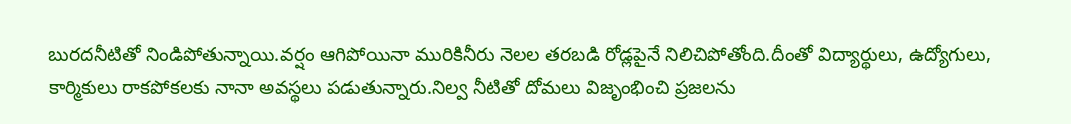బురదనీటితో నిండిపోతున్నాయి.వర్షం ఆగిపోయినా మురికినీరు నెలల తరబడి రోడ్లపైనే నిలిచిపోతోంది.దీంతో విద్యార్థులు, ఉద్యోగులు, కార్మికులు రాకపోకలకు నానా అవస్థలు పడుతున్నారు.నిల్వ నీటితో దోమలు విజృంభించి ప్రజలను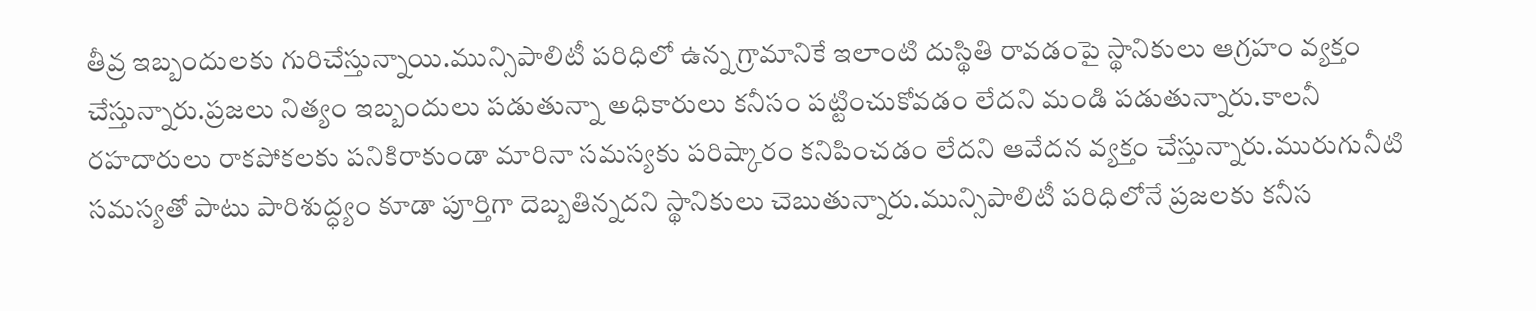తీవ్ర ఇబ్బందులకు గురిచేస్తున్నాయి.మున్సిపాలిటీ పరిధిలో ఉన్న గ్రామానికే ఇలాంటి దుస్థితి రావడంపై స్థానికులు ఆగ్రహం వ్యక్తం చేస్తున్నారు.ప్రజలు నిత్యం ఇబ్బందులు పడుతున్నా అధికారులు కనీసం పట్టించుకోవడం లేదని మండి పడుతున్నారు.కాలనీ రహదారులు రాకపోకలకు పనికిరాకుండా మారినా సమస్యకు పరిష్కారం కనిపించడం లేదని ఆవేదన వ్యక్తం చేస్తున్నారు.మురుగునీటి సమస్యతో పాటు పారిశుద్ధ్యం కూడా పూర్తిగా దెబ్బతిన్నదని స్థానికులు చెబుతున్నారు.మున్సిపాలిటీ పరిధిలోనే ప్రజలకు కనీస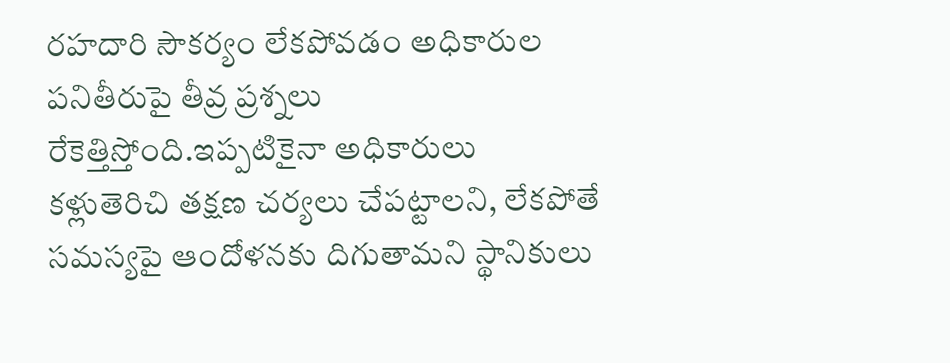రహదారి సౌకర్యం లేకపోవడం అధికారుల పనితీరుపై తీవ్ర ప్రశ్నలు రేకెత్తిస్తోంది.ఇప్పటికైనా అధికారులు కళ్లుతెరిచి తక్షణ చర్యలు చేపట్టాలని, లేకపోతే సమస్యపై ఆందోళనకు దిగుతామని స్థానికులు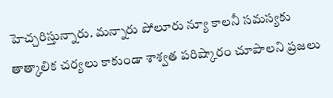హెచ్చరిస్తున్నారు. మన్నారు పోలూరు న్యూ కాలనీ సమస్యకు తాత్కాలిక చర్యలు కాకుండా శాశ్వత పరిష్కారం చూపాలని ప్రజలు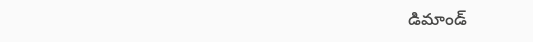డిమాండ్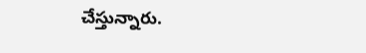చేస్తున్నారు.